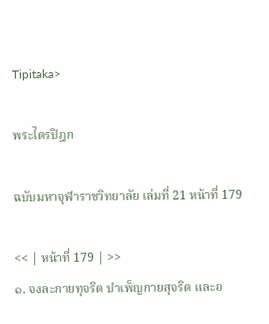Tipitaka>

พระไตรปิฎก

ฉบับมหาจุฬาราชวิทยาลัย เล่มที่ 21 หน้าที่ 179

<< | หน้าที่ 179 | >>
๑. จงละกายทุจริต บำเพ็ญกายสุจริต และอ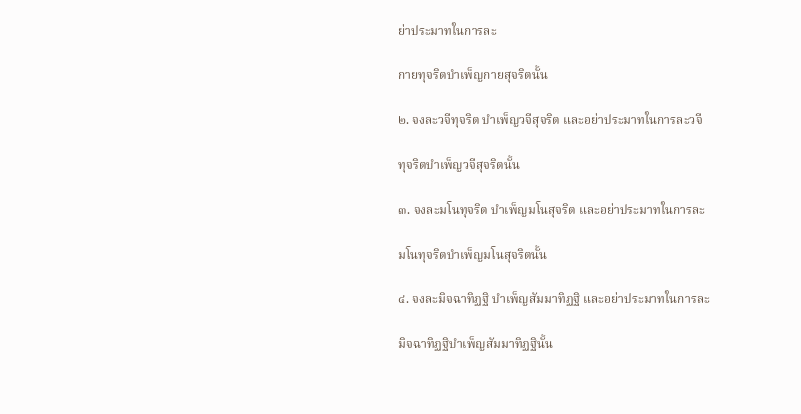ย่าประมาทในการละ

กายทุจริตบำเพ็ญกายสุจริตนั้น

๒. จงละวจีทุจริต บำเพ็ญวจีสุจริต และอย่าประมาทในการละวจี

ทุจริตบำเพ็ญวจีสุจริตนั้น

๓. จงละมโนทุจริต บำเพ็ญมโนสุจริต และอย่าประมาทในการละ

มโนทุจริตบำเพ็ญมโนสุจริตนั้น

๔. จงละมิจฉาทิฏฐิ บำเพ็ญสัมมาทิฏฐิ และอย่าประมาทในการละ

มิจฉาทิฏฐิบำเพ็ญสัมมาทิฏฐินั้น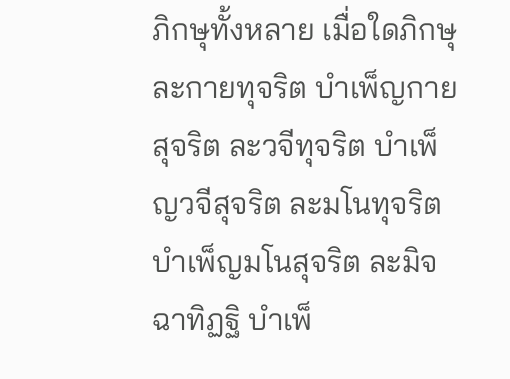ภิกษุทั้งหลาย เมื่อใดภิกษุละกายทุจริต บำเพ็ญกายสุจริต ละวจีทุจริต บำเพ็ญวจีสุจริต ละมโนทุจริต บำเพ็ญมโนสุจริต ละมิจฉาทิฏฐิ บำเพ็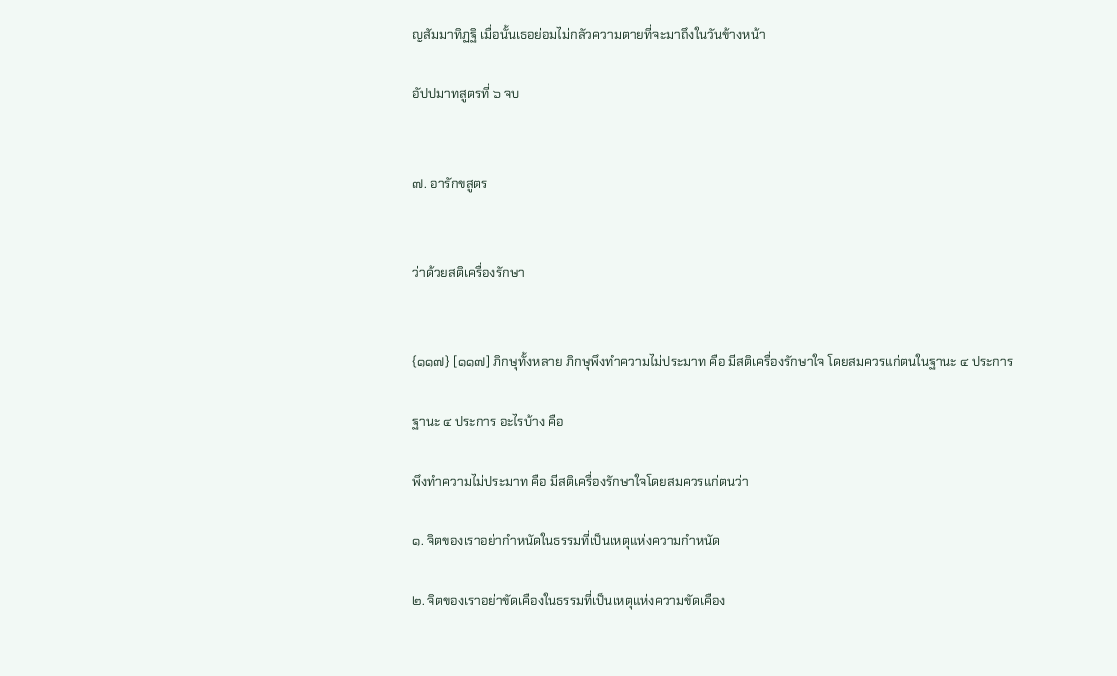ญสัมมาทิฏฐิ เมื่อนั้นเธอย่อมไม่กลัวความตายที่จะมาถึงในวันข้างหน้า

อัปปมาทสูตรที่ ๖ จบ


๗. อารักขสูตร


ว่าด้วยสติเครื่องรักษา


{๑๑๗} [๑๑๗] ภิกษุทั้งหลาย ภิกษุพึงทำความไม่ประมาท คือ มีสติเครื่องรักษาใจ โดยสมควรแก่ตนในฐานะ ๔ ประการ

ฐานะ ๔ ประการ อะไรบ้าง คือ

พึงทำความไม่ประมาท คือ มีสติเครื่องรักษาใจโดยสมควรแก่ตนว่า

๑. จิตของเราอย่ากำหนัดในธรรมที่เป็นเหตุแห่งความกำหนัด

๒. จิตของเราอย่าขัดเคืองในธรรมที่เป็นเหตุแห่งความขัดเคือง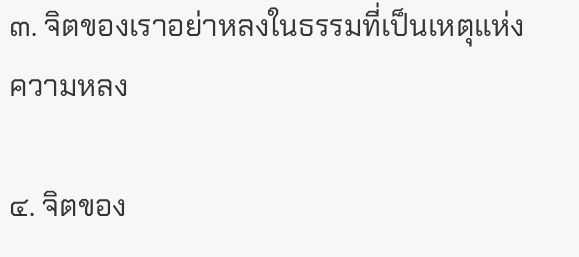๓. จิตของเราอย่าหลงในธรรมที่เป็นเหตุแห่งความหลง

๔. จิตของ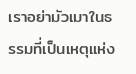เราอย่ามัวเมาในธรรมที่เป็นเหตุแห่ง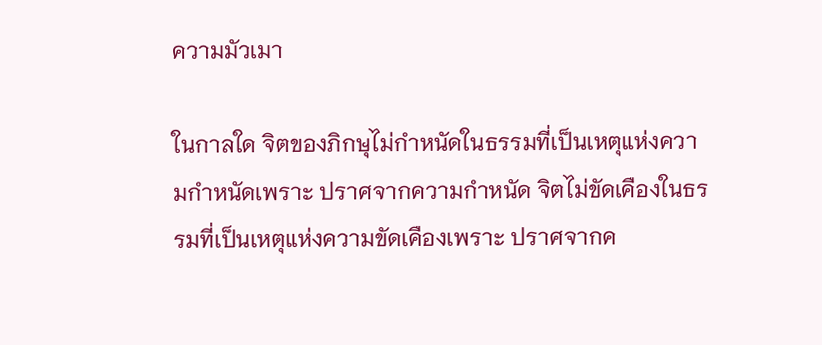ความมัวเมา

ในกาลใด จิตของภิกษุไม่กำหนัดในธรรมที่เป็นเหตุแห่งความกำหนัดเพราะ ปราศจากความกำหนัด จิตไม่ขัดเคืองในธรรมที่เป็นเหตุแห่งความขัดเคืองเพราะ ปราศจากค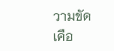วามขัดเคือ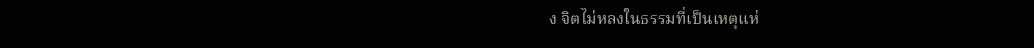ง จิตไม่หลงในธรรมที่เป็นเหตุแห่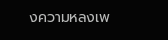งความหลงเพ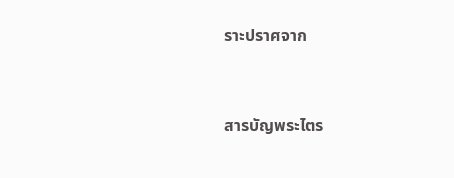ราะปราศจาก


สารบัญพระไตร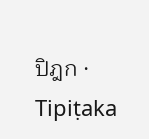ปิฎก · Tipiṭaka